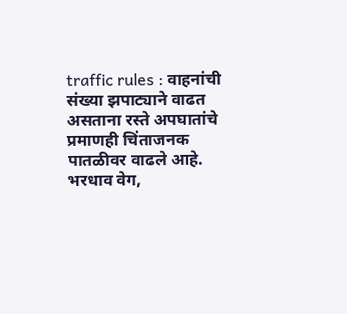traffic rules : वाहनांची संख्या झपाट्याने वाढत असताना रस्ते अपघातांचे प्रमाणही चिंताजनक पातळीवर वाढले आहे. भरधाव वेग,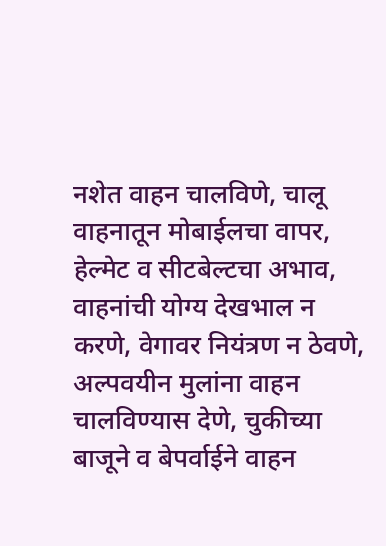नशेत वाहन चालविणे, चालू वाहनातून मोबाईलचा वापर, हेल्मेट व सीटबेल्टचा अभाव, वाहनांची योग्य देखभाल न करणे, वेगावर नियंत्रण न ठेवणे, अल्पवयीन मुलांना वाहन चालविण्यास देणे, चुकीच्या बाजूने व बेपर्वाईने वाहन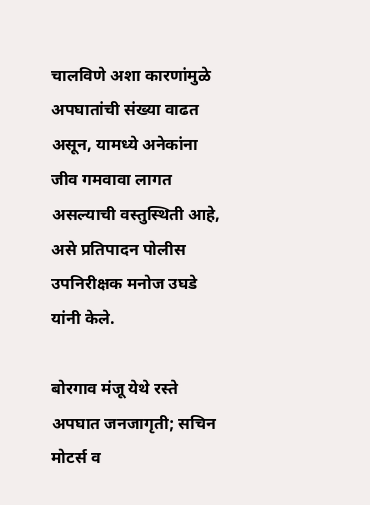चालविणे अशा कारणांमुळे अपघातांची संख्या वाढत असून, यामध्ये अनेकांना जीव गमवावा लागत असल्याची वस्तुस्थिती आहे, असे प्रतिपादन पोलीस उपनिरीक्षक मनोज उघडे यांनी केले.

बोरगाव मंजू येथे रस्ते अपघात जनजागृती; सचिन मोटर्स व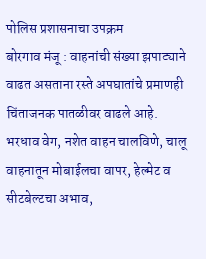पोलिस प्रशासनाचा उपक्रम
बोरगाव मंजू : वाहनांची संख्या झपाट्याने वाढत असताना रस्ते अपघातांचे प्रमाणही चिंताजनक पातळीवर वाढले आहे. भरधाव वेग, नशेत वाहन चालविणे, चालू वाहनातून मोबाईलचा वापर, हेल्मेट व सीटबेल्टचा अभाव,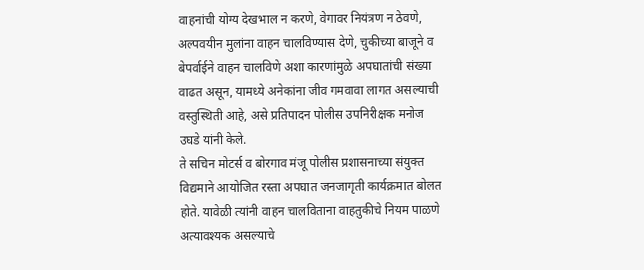वाहनांची योग्य देखभाल न करणे, वेगावर नियंत्रण न ठेवणे, अल्पवयीन मुलांना वाहन चालविण्यास देणे, चुकीच्या बाजूने व बेपर्वाईने वाहन चालविणे अशा कारणांमुळे अपघातांची संख्या वाढत असून, यामध्ये अनेकांना जीव गमवावा लागत असल्याची वस्तुस्थिती आहे, असे प्रतिपादन पोलीस उपनिरीक्षक मनोज उघडे यांनी केले.
ते सचिन मोटर्स व बोरगाव मंजू पोलीस प्रशासनाच्या संयुक्त विद्यमाने आयोजित रस्ता अपघात जनजागृती कार्यक्रमात बोलत होते. यावेळी त्यांनी वाहन चालविताना वाहतुकीचे नियम पाळणे अत्यावश्यक असल्याचे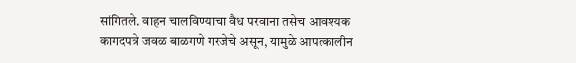सांगितले. वाहन चालविण्याचा वैध परवाना तसेच आवश्यक कागदपत्रे जवळ बाळगणे गरजेचे असून, यामुळे आपत्कालीन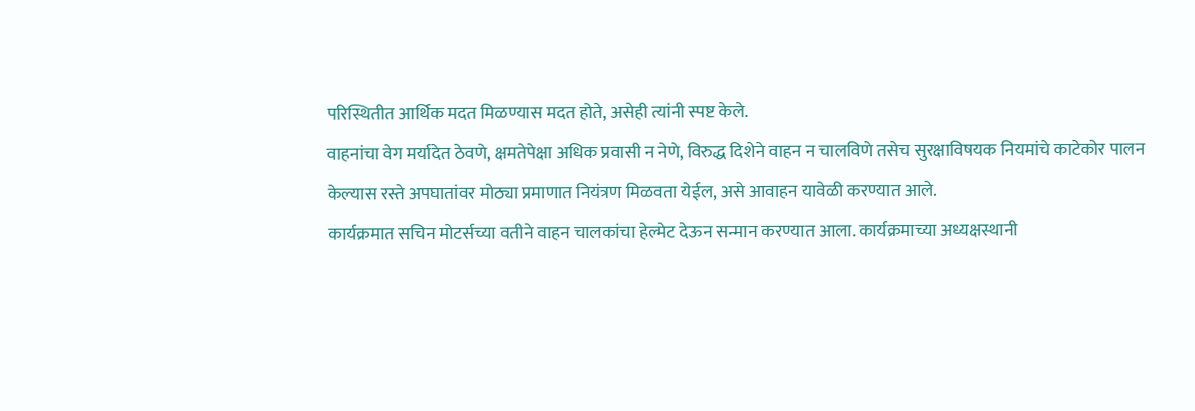परिस्थितीत आर्थिक मदत मिळण्यास मदत होते, असेही त्यांनी स्पष्ट केले.
वाहनांचा वेग मर्यादेत ठेवणे, क्षमतेपेक्षा अधिक प्रवासी न नेणे, विरुद्ध दिशेने वाहन न चालविणे तसेच सुरक्षाविषयक नियमांचे काटेकोर पालन केल्यास रस्ते अपघातांवर मोठ्या प्रमाणात नियंत्रण मिळवता येईल, असे आवाहन यावेळी करण्यात आले.
कार्यक्रमात सचिन मोटर्सच्या वतीने वाहन चालकांचा हेल्मेट देऊन सन्मान करण्यात आला. कार्यक्रमाच्या अध्यक्षस्थानी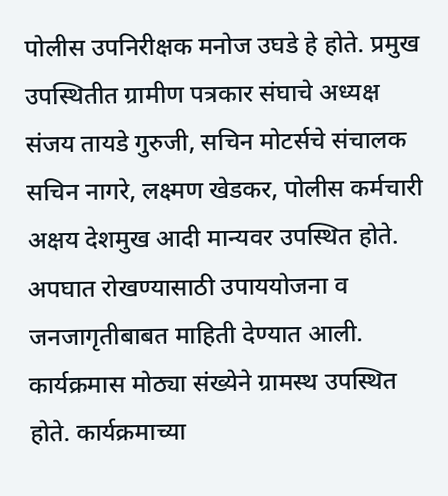पोलीस उपनिरीक्षक मनोज उघडे हे होते. प्रमुख उपस्थितीत ग्रामीण पत्रकार संघाचे अध्यक्ष संजय तायडे गुरुजी, सचिन मोटर्सचे संचालक सचिन नागरे, लक्ष्मण खेडकर, पोलीस कर्मचारी अक्षय देशमुख आदी मान्यवर उपस्थित होते.
अपघात रोखण्यासाठी उपाययोजना व जनजागृतीबाबत माहिती देण्यात आली. कार्यक्रमास मोठ्या संख्येने ग्रामस्थ उपस्थित होते. कार्यक्रमाच्या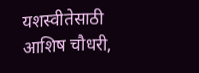यशस्वीतेसाठी आशिष चौधरी,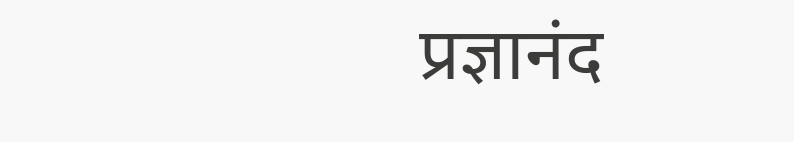प्रज्ञानंद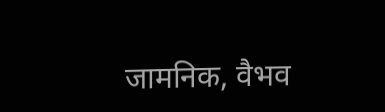जामनिक, वैभव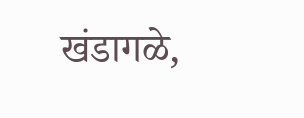खंडागळे,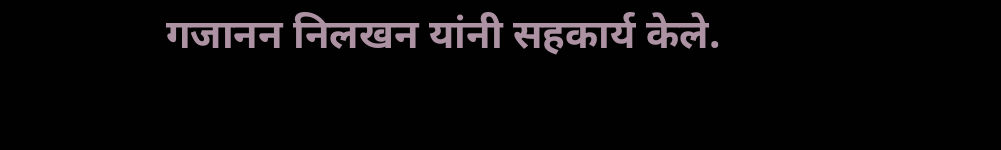गजानन निलखन यांनी सहकार्य केले.